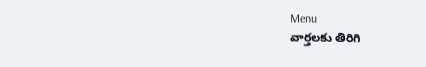Menu
వార్తలకు తిరిగి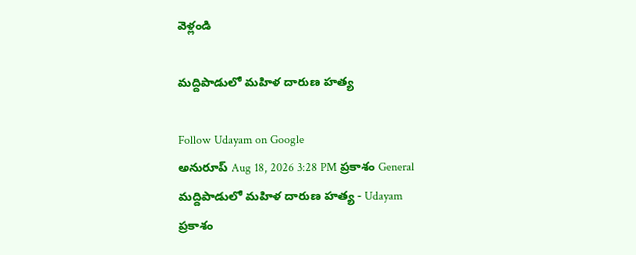వెళ్లండి

మద్దిపాడులో మహిళ దారుణ హత్య

Follow Udayam on Google
అనురూప్ Aug 18, 2026 3:28 PM ప్రకాశం General
మద్దిపాడులో మహిళ దారుణ హత్య - Udayam
ప్రకాశం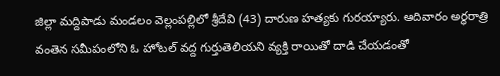జిల్లా మద్దిపాడు మండలం వెల్లంపల్లిలో శ్రీదేవి (43) దారుణ హత్యకు గురయ్యారు. ఆదివారం అర్ధరాత్రి వంతెన సమీపంలోని ఓ హోటల్ వద్ద గుర్తుతెలియని వ్యక్తి రాయితో దాడి చేయడంతో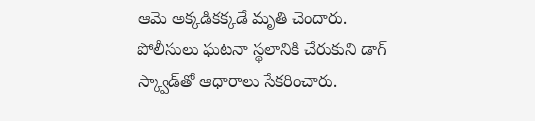ఆమె అక్కడికక్కడే మృతి చెందారు. పోలీసులు ఘటనా స్థలానికి చేరుకుని డాగ్ స్క్వాడ్‌తో ఆధారాలు సేకరించారు.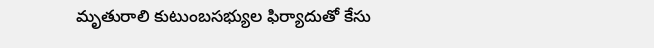మృతురాలి కుటుంబసభ్యుల ఫిర్యాదుతో కేసు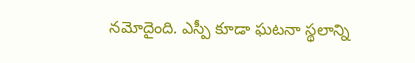నమోదైంది. ఎస్పీ కూడా ఘటనా స్థలాన్ని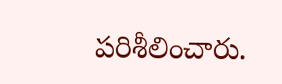పరిశీలించారు.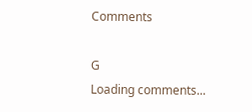Comments

G
Loading comments...